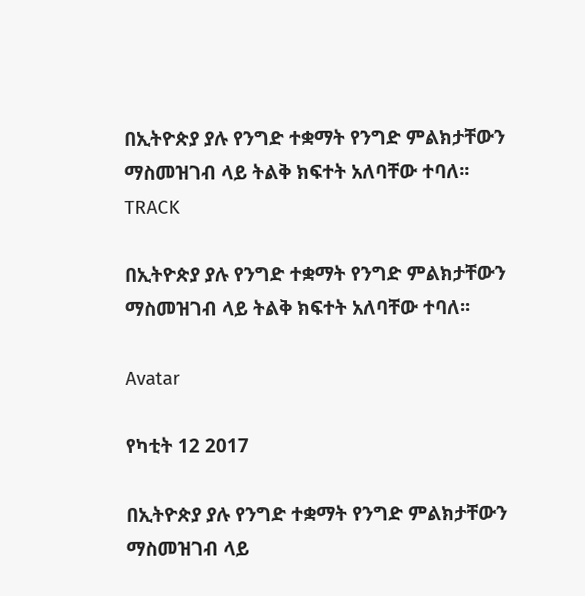በኢትዮጵያ ያሉ የንግድ ተቋማት የንግድ ምልክታቸውን ማስመዝገብ ላይ ትልቅ ክፍተት አለባቸው ተባለ፡፡
TRACK

በኢትዮጵያ ያሉ የንግድ ተቋማት የንግድ ምልክታቸውን ማስመዝገብ ላይ ትልቅ ክፍተት አለባቸው ተባለ፡፡

Avatar

የካቲት 12 2017

በኢትዮጵያ ያሉ የንግድ ተቋማት የንግድ ምልክታቸውን ማስመዝገብ ላይ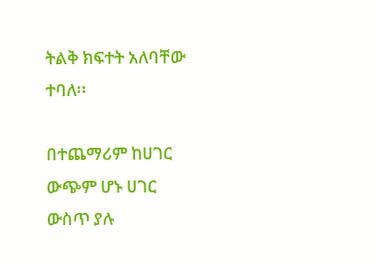ትልቅ ክፍተት አለባቸው ተባለ፡፡

በተጨማሪም ከሀገር ውጭም ሆኑ ሀገር ውስጥ ያሉ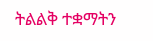ትልልቅ ተቋማትን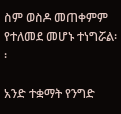ስም ወስዶ መጠቀምም የተለመደ መሆኑ ተነግሯል፡፡

አንድ ተቋማት የንግድ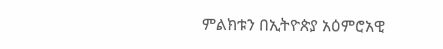ምልክቱን በኢትዮጵያ አዕምሮአዊ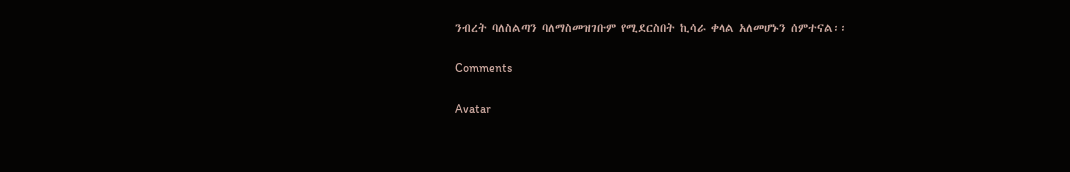ንብረት ባለስልጣን ባለማስመዝገቡም የሚደርስበት ኪሳራ ቀላል አለመሆኑን ሰምተናል፡፡

Comments

Avatar